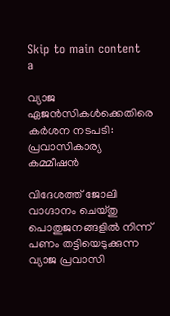Skip to main content
a

വ്യാജ ഏജന്‍സികള്‍ക്കെതിരെ കര്‍ശന നടപടി: പ്രവാസികാര്യ കമ്മീഷന്‍

വിദേശത്ത് ജോലി വാഗ്ദാനം ചെയ്തു പൊതുജനങ്ങളില്‍ നിന്ന് പണം തട്ടിയെടുക്കുന്ന വ്യാജ പ്രവാസി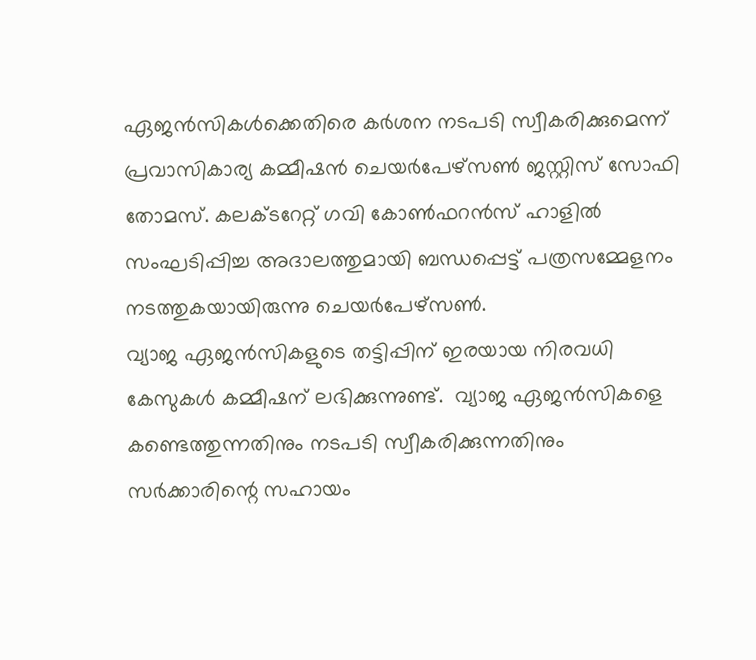ഏജന്‍സികള്‍ക്കെതിരെ കര്‍ശന നടപടി സ്വീകരിക്കുമെന്ന് പ്രവാസികാര്യ കമ്മീഷന്‍ ചെയര്‍പേഴ്‌സണ്‍ ജസ്റ്റിസ് സോഫി തോമസ്. കലക്ടറേറ്റ് ഗവി കോണ്‍ഫറന്‍സ് ഹാളില്‍ സംഘടിപ്പിച്ച അദാലത്തുമായി ബന്ധപ്പെട്ട് പത്രസമ്മേളനം നടത്തുകയായിരുന്നു ചെയര്‍പേഴ്‌സണ്‍.
വ്യാജ ഏജന്‍സികളുടെ തട്ടിപ്പിന് ഇരയായ നിരവധി കേസുകള്‍ കമ്മീഷന് ലഭിക്കുന്നുണ്ട്.  വ്യാജ ഏജന്‍സികളെ കണ്ടെത്തുന്നതിനും നടപടി സ്വീകരിക്കുന്നതിനും സര്‍ക്കാരിന്റെ സഹായം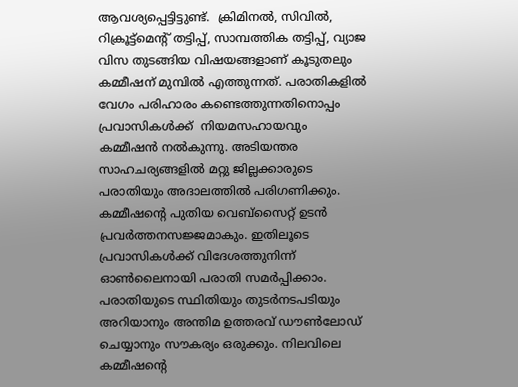ആവശ്യപ്പെട്ടിട്ടുണ്ട്.  ക്രിമിനല്‍, സിവില്‍, റിക്രൂട്ട്‌മെന്റ് തട്ടിപ്പ്, സാമ്പത്തിക തട്ടിപ്പ്, വ്യാജ വിസ തുടങ്ങിയ വിഷയങ്ങളാണ് കൂടുതലും കമ്മീഷന് മുമ്പില്‍ എത്തുന്നത്. പരാതികളില്‍ വേഗം പരിഹാരം കണ്ടെത്തുന്നതിനൊപ്പം പ്രവാസികള്‍ക്ക്  നിയമസഹായവും കമ്മീഷന്‍ നല്‍കുന്നു. അടിയന്തര സാഹചര്യങ്ങളില്‍ മറ്റു ജില്ലക്കാരുടെ പരാതിയും അദാലത്തില്‍ പരിഗണിക്കും. കമ്മീഷന്റെ പുതിയ വെബ്‌സൈറ്റ് ഉടന്‍ പ്രവര്‍ത്തനസജ്ജമാകും. ഇതിലൂടെ പ്രവാസികള്‍ക്ക് വിദേശത്തുനിന്ന് ഓണ്‍ലൈനായി പരാതി സമര്‍പ്പിക്കാം. പരാതിയുടെ സ്ഥിതിയും തുടര്‍നടപടിയും അറിയാനും അന്തിമ ഉത്തരവ് ഡൗണ്‍ലോഡ് ചെയ്യാനും സൗകര്യം ഒരുക്കും. നിലവിലെ കമ്മീഷന്റെ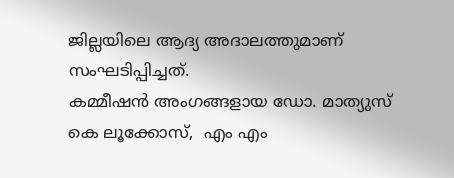ജില്ലയിലെ ആദ്യ അദാലത്തുമാണ് സംഘടിപ്പിച്ചത്.
കമ്മീഷന്‍ അംഗങ്ങളായ ഡോ. മാത്യുസ് കെ ലൂക്കോസ്,  എം എം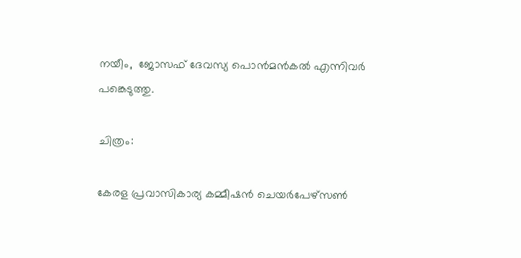നയീം,  ജോസഫ് ദേവസ്യ പൊന്‍മന്‍കല്‍ എന്നിവര്‍ പങ്കെടുത്തു.

ചിത്രം:

കേരള പ്രവാസികാര്യ കമ്മീഷന്‍ ചെയര്‍പേഴ്‌സണ്‍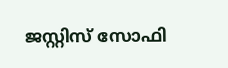ജസ്റ്റിസ് സോഫി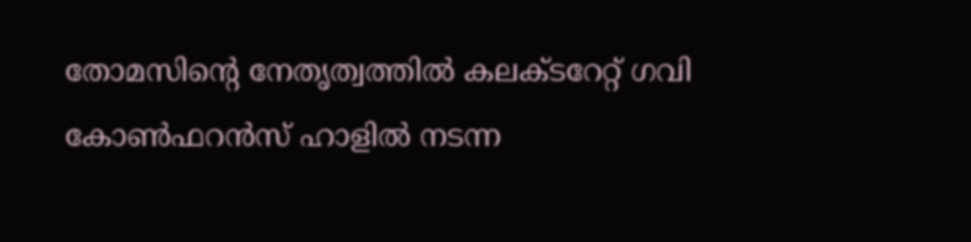തോമസിന്റെ നേതൃത്വത്തില്‍ കലക്ടറേറ്റ് ഗവി കോണ്‍ഫറന്‍സ് ഹാളില്‍ നടന്ന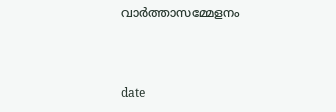വാര്‍ത്താസമ്മേളനം



date